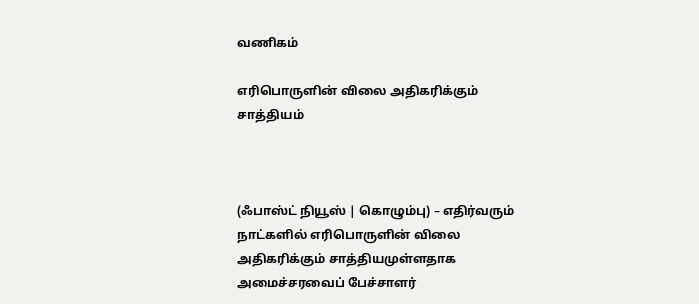வணிகம்

எரிபொருளின் விலை அதிகரிக்கும் சாத்தியம்



(ஃபாஸ்ட் நியூஸ் | கொழும்பு) – எதிர்வரும் நாட்களில் எரிபொருளின் விலை அதிகரிக்கும் சாத்தியமுள்ளதாக அமைச்சரவைப் பேச்சாளர்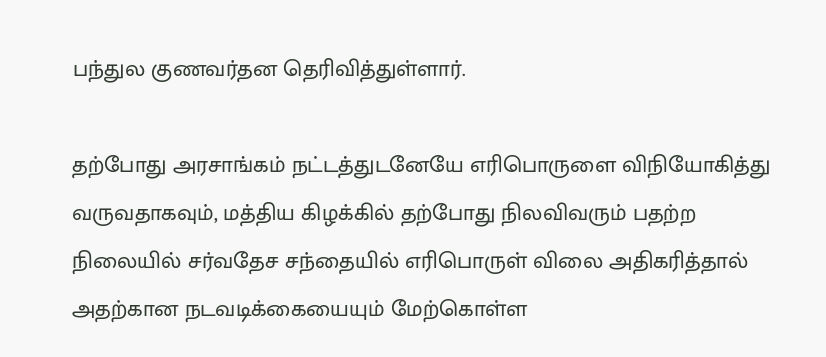பந்துல குணவர்தன தெரிவித்துள்ளார்.

தற்போது அரசாங்கம் நட்டத்துடனேயே எரிபொருளை விநியோகித்து வருவதாகவும், மத்திய கிழக்கில் தற்போது நிலவிவரும் பதற்ற நிலையில் சர்வதேச சந்தையில் எரிபொருள் விலை அதிகரித்தால் அதற்கான நடவடிக்கையையும் மேற்கொள்ள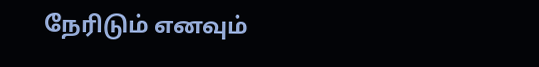நேரிடும் எனவும்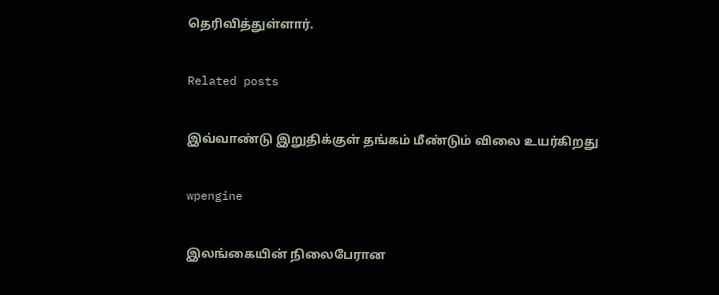தெரிவித்துள்ளார்.

Related posts

இவ்வாண்டு இறுதிக்குள் தங்கம் மீண்டும் விலை உயர்கிறது

wpengine

இலங்கையின் நிலைபேரான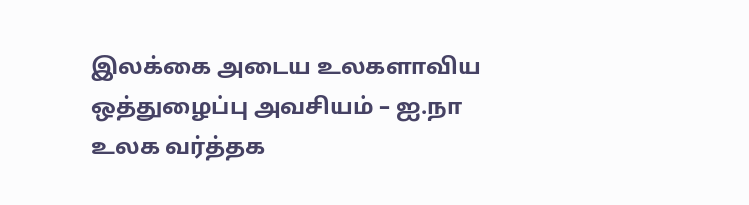இலக்கை அடைய உலகளாவிய ஒத்துழைப்பு அவசியம் – ஐ.நா உலக வர்த்தக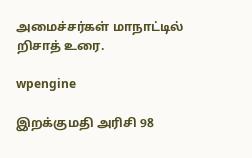அமைச்சர்கள் மாநாட்டில் றிசாத் உரை.

wpengine

இறக்குமதி அரிசி 98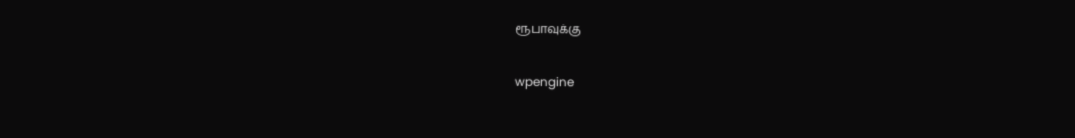ரூபாவுக்கு

wpengine